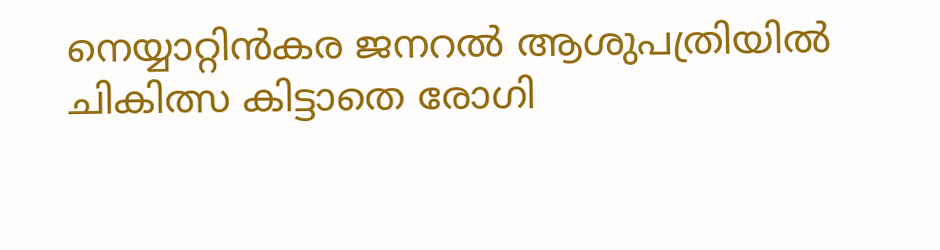നെയ്യാറ്റിന്‍കര ജനറൽ ആശുപത്രിയിൽ ചികിത്സ കിട്ടാതെ രോഗി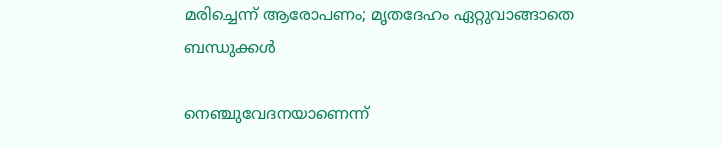മരിച്ചെന്ന് ആരോപണം; മൃതദേഹം ഏറ്റുവാങ്ങാതെ ബന്ധുക്കൾ

നെഞ്ചുവേദനയാണെന്ന്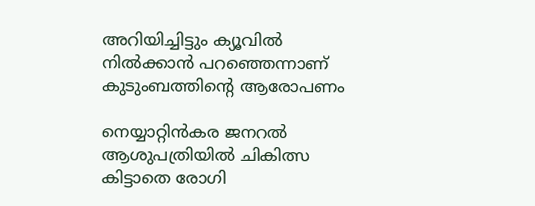അറിയിച്ചിട്ടും ക്യൂവില്‍ നില്‍ക്കാന്‍ പറഞ്ഞെന്നാണ് കുടുംബത്തിന്റെ ആരോപണം

നെയ്യാറ്റിന്‍കര ജനറൽ ആശുപത്രിയിൽ ചികിത്സ കിട്ടാതെ രോഗി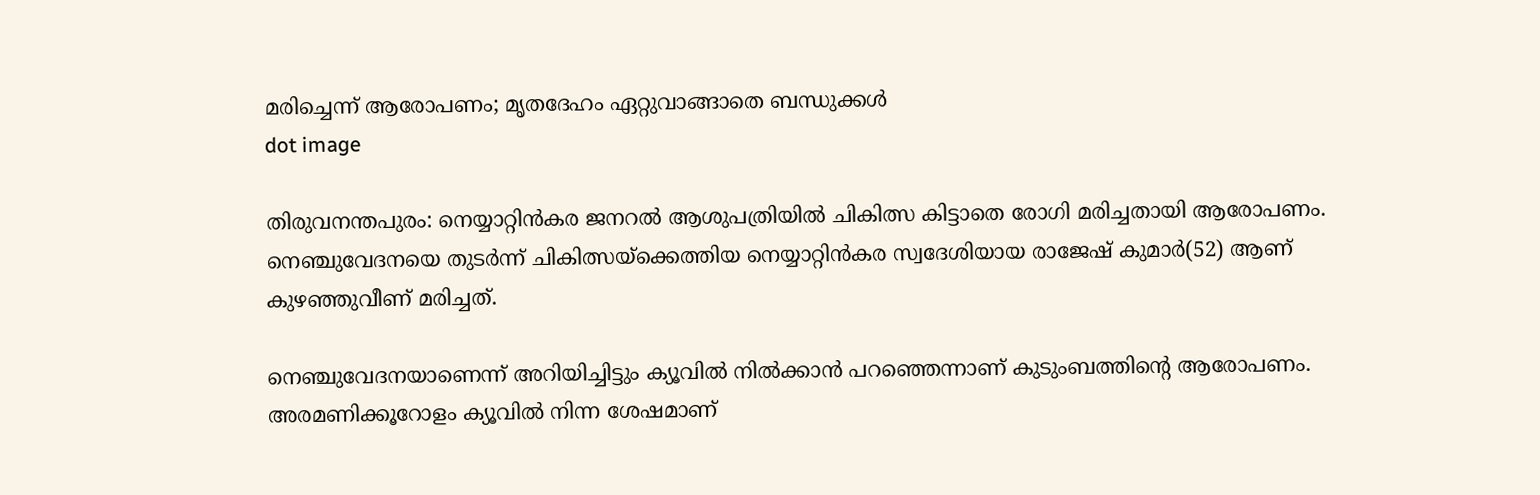മരിച്ചെന്ന് ആരോപണം; മൃതദേഹം ഏറ്റുവാങ്ങാതെ ബന്ധുക്കൾ
dot image

തിരുവനന്തപുരം: നെയ്യാറ്റിന്‍കര ജനറൽ ആശുപത്രിയിൽ ചികിത്സ കിട്ടാതെ രോഗി മരിച്ചതായി ആരോപണം. നെഞ്ചുവേദനയെ തുടര്‍ന്ന് ചികിത്സയ്‌ക്കെത്തിയ നെയ്യാറ്റിന്‍കര സ്വദേശിയായ രാജേഷ് കുമാര്‍(52) ആണ് കുഴഞ്ഞുവീണ് മരിച്ചത്.

നെഞ്ചുവേദനയാണെന്ന് അറിയിച്ചിട്ടും ക്യൂവില്‍ നില്‍ക്കാന്‍ പറഞ്ഞെന്നാണ് കുടുംബത്തിന്റെ ആരോപണം. അരമണിക്കൂറോളം ക്യൂവില്‍ നിന്ന ശേഷമാണ്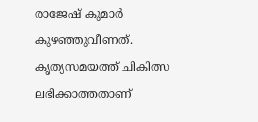രാജേഷ് കുമാര്‍ കുഴഞ്ഞുവീണത്. കൃത്യസമയത്ത് ചികിത്സ ലഭിക്കാത്തതാണ്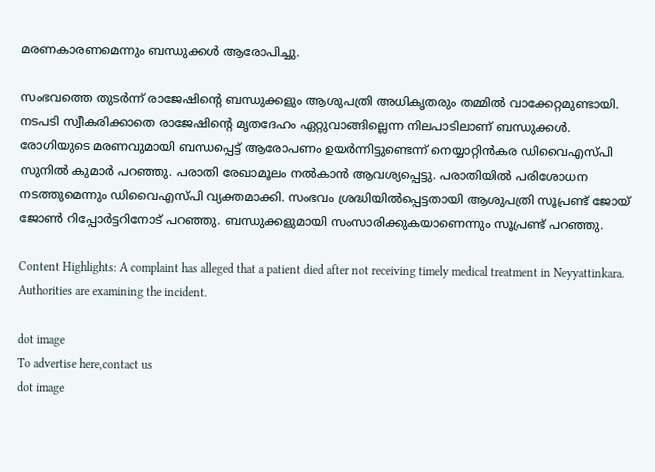മരണകാരണമെന്നും ബന്ധുക്കൾ ആരോപിച്ചു.

സംഭവത്തെ തുടര്‍ന്ന് രാജേഷിൻ്റെ ബന്ധുക്കളും ആശുപത്രി അധികൃതരും തമ്മില്‍ വാക്കേറ്റമുണ്ടായി. നടപടി സ്വീകരിക്കാതെ രാജേഷിൻ്റെ മൃതദേഹം ഏറ്റുവാങ്ങില്ലെന്ന നിലപാടിലാണ് ബന്ധുക്കൾ. രോഗിയുടെ മരണവുമായി ബന്ധപ്പെട്ട് ആരോപണം ഉയര്‍ന്നിട്ടുണ്ടെന്ന് നെയ്യാറ്റിന്‍കര ഡിവൈഎസ്പി സുനില്‍ കുമാര്‍ പറഞ്ഞു. പരാതി രേഖാമൂലം നല്‍കാന്‍ ആവശ്യപ്പെട്ടു. പരാതിയില്‍ പരിശോധന നടത്തുമെന്നും ഡിവൈഎസ്പി വ്യക്തമാക്കി. സംഭവം ശ്രദ്ധിയില്‍പ്പെട്ടതായി ആശുപത്രി സൂപ്രണ്ട് ജോയ് ജോണ്‍ റിപ്പോര്‍ട്ടറിനോട് പറഞ്ഞു. ബന്ധുക്കളുമായി സംസാരിക്കുകയാണെന്നും സൂപ്രണ്ട് പറഞ്ഞു.

Content Highlights: A complaint has alleged that a patient died after not receiving timely medical treatment in Neyyattinkara. Authorities are examining the incident.

dot image
To advertise here,contact us
dot image